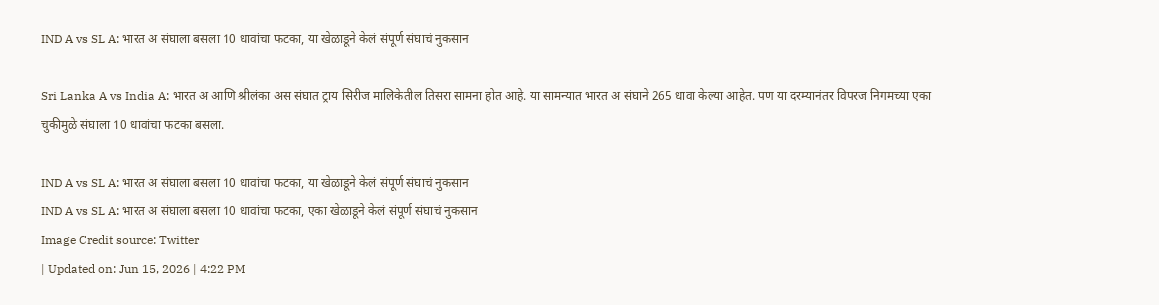IND A vs SL A: भारत अ संघाला बसला 10 धावांचा फटका, या खेळाडूने केलं संपूर्ण संघाचं नुकसान

Sri Lanka A vs India A: भारत अ आणि श्रीलंका अस संघात ट्राय सिरीज मालिकेतील तिसरा सामना होत आहे. या सामन्यात भारत अ संघाने 265 धावा केल्या आहेत. पण या दरम्यानंतर विपरज निगमच्या एका चुकीमुळे संघाला 10 धावांचा फटका बसला.

IND A vs SL A: भारत अ संघाला बसला 10 धावांचा फटका, या खेळाडूने केलं संपूर्ण संघाचं नुकसान
IND A vs SL A: भारत अ संघाला बसला 10 धावांचा फटका, एका खेळाडूने केलं संपूर्ण संघाचं नुकसान
Image Credit source: Twitter
| Updated on: Jun 15, 2026 | 4:22 PM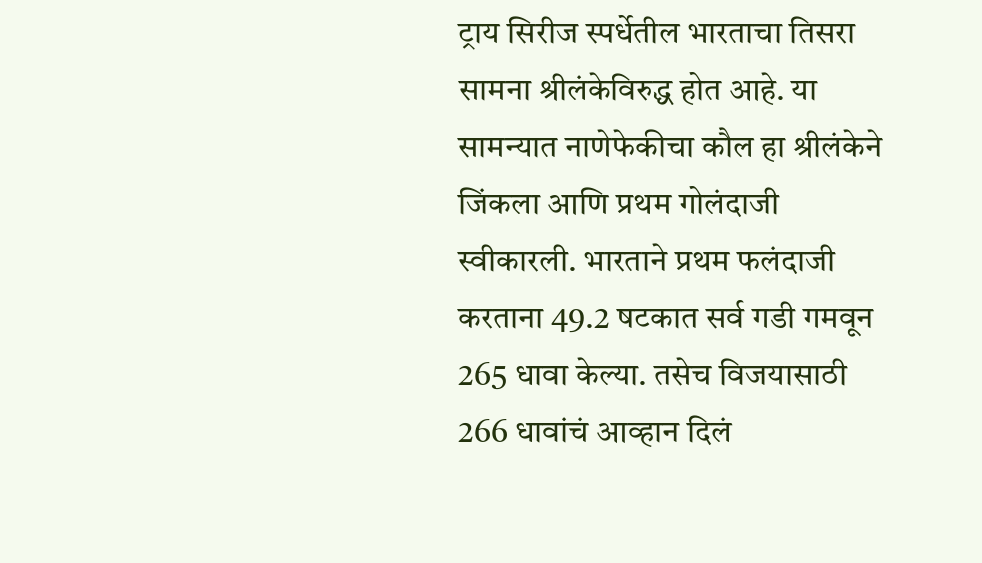ट्राय सिरीज स्पर्धेतील भारताचा तिसरा सामना श्रीलंकेविरुद्ध होत आहे. या सामन्यात नाणेफेकीचा कौल हा श्रीलंकेने जिंकला आणि प्रथम गोलंदाजी स्वीकारली. भारताने प्रथम फलंदाजी करताना 49.2 षटकात सर्व गडी गमवून 265 धावा केल्या. तसेच विजयासाठी 266 धावांचं आव्हान दिलं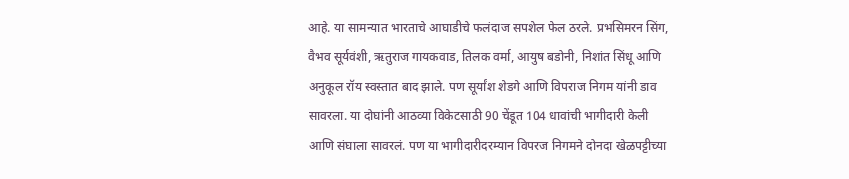आहे. या सामन्यात भारताचे आघाडीचे फलंदाज सपशेल फेल ठरले. प्रभसिमरन सिंग, वैभव सूर्यवंशी, ऋतुराज गायकवाड, तिलक वर्मा, आयुष बडोनी, निशांत सिंधू आणि अनुकूल रॉय स्वस्तात बाद झाले. पण सूर्यांश शेडगे आणि विपराज निगम यांनी डाव सावरला. या दोघांनी आठव्या विकेटसाठी 90 चेंडूत 104 धावांची भागीदारी केली आणि संघाला सावरलं. पण या भागीदारीदरम्यान विपरज निगमने दोनदा खेळपट्टीच्या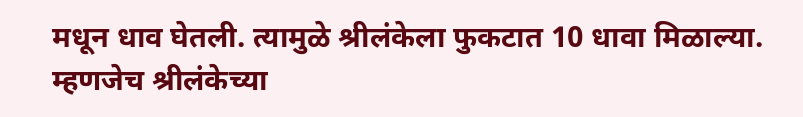मधून धाव घेतली. त्यामुळे श्रीलंकेला फुकटात 10 धावा मिळाल्या. म्हणजेच श्रीलंकेच्या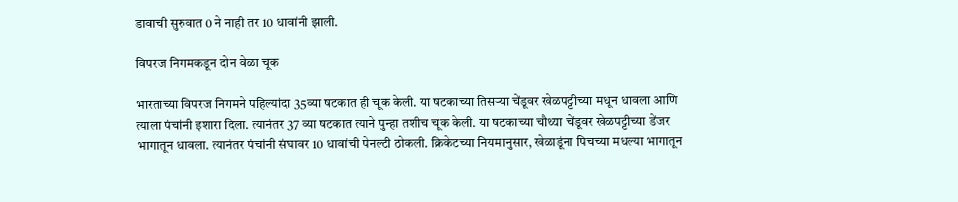डावाची सुरुवात 0 ने नाही तर 10 धावांनी झाली.

विपरज निगमकडून दोन वेळा चूक

भारताच्या विपरज निगमने पहिल्यांदा 35व्या षटकात ही चूक केली. या षटकाच्या तिसऱ्या चेंडूवर खेळपट्टीच्या मधून धावला आणि त्याला पंचांनी इशारा दिला. त्यानंतर 37 व्या षटकात त्याने पुन्हा तशीच चूक केली. या षटकाच्या चौथ्या चेंडूवर खेळपट्टीच्या डेंजर भागातून धावला. त्यानंतर पंचांनी संघावर 10 धावांची पेनल्टी ठोकली. क्रिकेटच्या नियमानुसार, खेळाडूंना पिचच्या मधल्या भागातून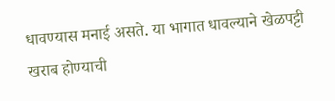धावण्यास मनाई असते. या भागात धावल्याने खेळपट्टी खराब होण्याची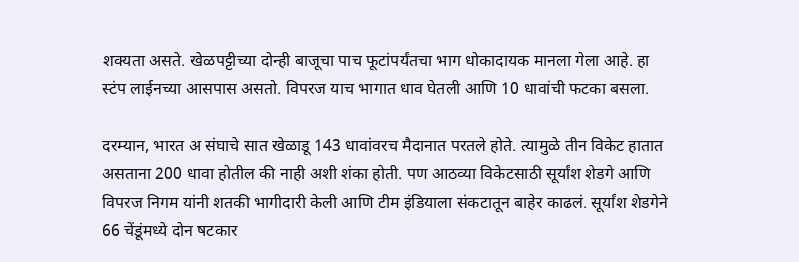शक्यता असते. खेळपट्टीच्या दोन्ही बाजूचा पाच फूटांपर्यंतचा भाग धोकादायक मानला गेला आहे. हा स्टंप लाईनच्या आसपास असतो. विपरज याच भागात धाव घेतली आणि 10 धावांची फटका बसला.

दरम्यान, भारत अ संघाचे सात खेळाडू 143 धावांवरच मैदानात परतले होते. त्यामुळे तीन विकेट हातात असताना 200 धावा होतील की नाही अशी शंका होती. पण आठव्या विकेटसाठी सूर्यांश शेडगे आणि विपरज निगम यांनी शतकी भागीदारी केली आणि टीम इंडियाला संकटातून बाहेर काढलं. सूर्यांश शेडगेने 66 चेंडूंमध्ये दोन षटकार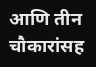आणि तीन चौकारांसह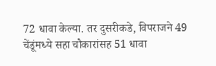72 धावा केल्या. तर दुसरीकडे, विपराजने 49 चेंडूंमध्ये सहा चौकारांसह 51 धावा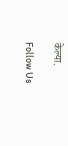केल्या.

Follow Us